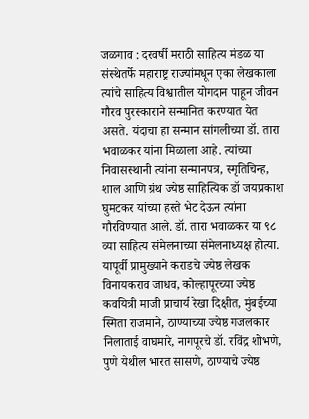जळगाव : दरवर्षी मराठी साहित्य मंडळ या संस्थेतर्फे महाराष्ट्र राज्यांमधून एका लेखकाला त्यांचे साहित्य विश्वातील योगदान पाहून जीवन गौरव पुरस्काराने सन्मानित करण्यात येत असते. यंदाचा हा सन्मान सांगलीच्या डॉ. तारा भवाळकर यांना मिळाला आहे. त्यांच्या निवासस्थानी त्यांना सन्मानपत्र, स्मृतिचिन्ह, शाल आणि ग्रंथ ज्येष्ठ साहित्यिक डॉ जयप्रकाश घुमटकर यांच्या हस्ते भेट देऊन त्यांना गौरविण्यात आले. डॉ. तारा भवाळकर या ९८ व्या साहित्य संमेलनाच्या संमेलनाध्यक्ष होत्या.
यापूर्वी प्रामुख्याने कराडचे ज्येष्ठ लेखक विनायकराव जाधव, कोल्हापूरच्या ज्येष्ठ कवयित्री माजी प्राचार्य रेखा दिक्षीत, मुंबईच्या स्मिता राजमाने, ठाण्याच्या ज्येष्ठ गजलकार निलाताई वाघमारे, नागपूरचे डॉ. रविंद्र शोभणे, पुणे येथील भारत सासणे, ठाण्याचे ज्येष्ठ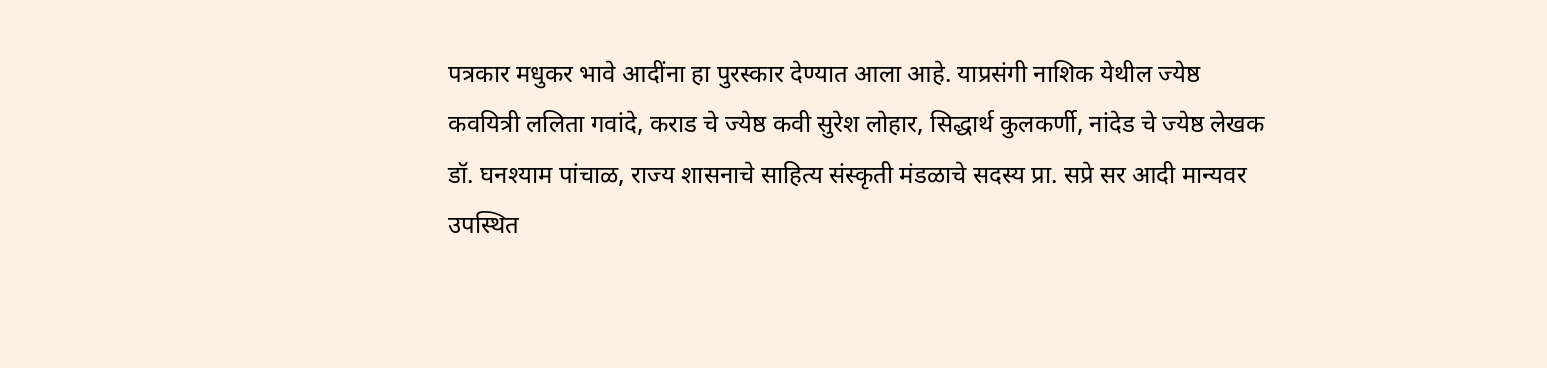पत्रकार मधुकर भावे आदींना हा पुरस्कार देण्यात आला आहे. याप्रसंगी नाशिक येथील ज्येष्ठ कवयित्री ललिता गवांदे, कराड चे ज्येष्ठ कवी सुरेश लोहार, सिद्धार्थ कुलकर्णी, नांदेड चे ज्येष्ठ लेखक डॉ. घनश्याम पांचाळ, राज्य शासनाचे साहित्य संस्कृती मंडळाचे सदस्य प्रा. सप्रे सर आदी मान्यवर उपस्थित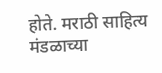होते. मराठी साहित्य मंडळाच्या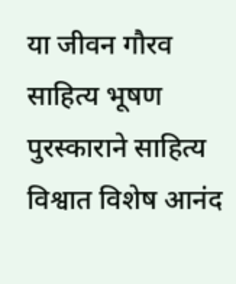या जीवन गौरव साहित्य भूषण पुरस्काराने साहित्य विश्वात विशेष आनंद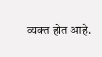व्यक्त होत आहे.